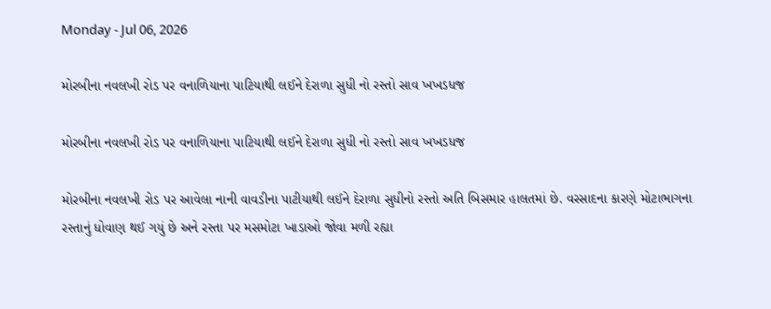Monday - Jul 06, 2026

મોરબીના નવલખી રોડ પર વનાળિયાના પાટિયાથી લઈને દેરાળા સુધી નો રસ્તો સાવ ખખડધજ

મોરબીના નવલખી રોડ પર વનાળિયાના પાટિયાથી લઈને દેરાળા સુધી નો રસ્તો સાવ ખખડધજ

મોરબીના નવલખી રોડ પર આવેલા નાની વાવડીના પાટીયાથી લઈને દેરાળા સુધીનો રસ્તો અતિ બિસમાર હાલતમાં છે. વરસાદના કારણે મોટાભાગના રસ્તાનું ધોવાણ થઈ ગયું છે અને રસ્તા પર મસમોટા ખાડાઓ જોવા મળી રહ્યા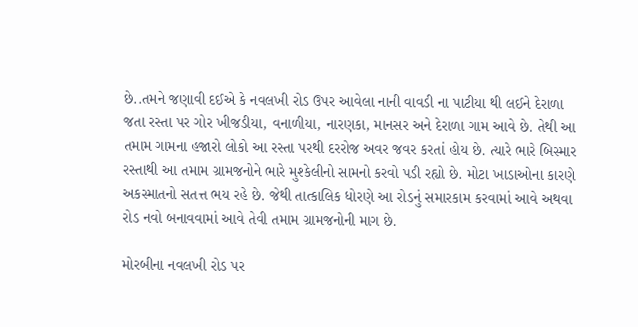છે..તમને જણાવી દઈએ કે નવલખી રોડ ઉપર આવેલા નાની વાવડી ના પાટીયા થી લઈને દેરાળા જતા રસ્તા પર ગોર ખીજડીયા, વનાળીયા, નારણકા, માનસર અને દેરાળા ગામ આવે છે. તેથી આ તમામ ગામના હજારો લોકો આ રસ્તા પરથી દરરોજ અવર જવર કરતાં હોય છે. ત્યારે ભારે બિસ્માર રસ્તાથી આ તમામ ગ્રામજનોને ભારે મુશ્કેલીનો સામનો કરવો પડી રહ્યો છે. મોટા ખાડાઓના કારણે અકસ્માતનો સતત્ત ભય રહે છે. જેથી તાત્કાલિક ધોરણે આ રોડનું સમારકામ કરવામાં આવે અથવા રોડ નવો બનાવવામાં આવે તેવી તમામ ગ્રામજનોની માગ છે.

મોરબીના નવલખી રોડ પર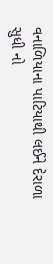વનાળિયાના પાટિયાથી લઈને દેરાળા સુધી નો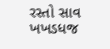રસ્તો સાવ ખખડધજ